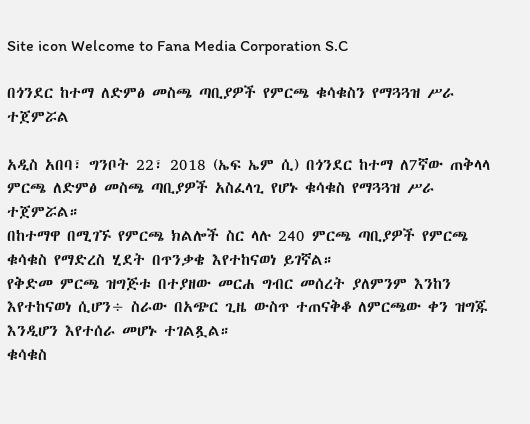Site icon Welcome to Fana Media Corporation S.C

በጎንደር ከተማ ለድምፅ መስጫ ጣቢያዎች የምርጫ ቁሳቁስን የማጓጓዝ ሥራ ተጀምሯል

አዲስ አበባ፣ ግንቦት 22፣ 2018 (ኤፍ ኤም ሲ) በጎንደር ከተማ ለ7ኛው ጠቅላላ ምርጫ ለድምፅ መስጫ ጣቢያዎች አስፈላጊ የሆኑ ቁሳቁስ የማጓጓዝ ሥራ ተጀምሯል።
በከተማዋ በሚገኙ የምርጫ ክልሎች ስር ላሉ 240 ምርጫ ጣቢያዎች የምርጫ ቁሳቁስ የማድረስ ሂደት በጥንቃቄ እየተከናወነ ይገኛል።
የቅድመ ምርጫ ዝግጅቱ በተያዘው መርሐ ግብር መሰረት ያለምንም እንከን እየተከናወነ ሲሆን÷ ስራው በአጭር ጊዜ ውስጥ ተጠናቅቆ ለምርጫው ቀን ዝግጁ እንዲሆን እየተሰራ መሆኑ ተገልጿል።
ቁሳቁስ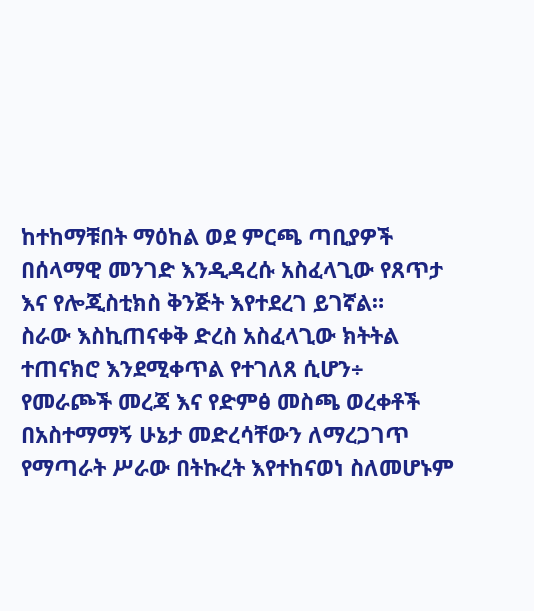ከተከማቹበት ማዕከል ወደ ምርጫ ጣቢያዎች በሰላማዊ መንገድ እንዲዳረሱ አስፈላጊው የጸጥታ እና የሎጂስቲክስ ቅንጅት እየተደረገ ይገኛል።
ስራው እስኪጠናቀቅ ድረስ አስፈላጊው ክትትል ተጠናክሮ እንደሚቀጥል የተገለጸ ሲሆን÷ የመራጮች መረጃ እና የድምፅ መስጫ ወረቀቶች በአስተማማኝ ሁኔታ መድረሳቸውን ለማረጋገጥ የማጣራት ሥራው በትኩረት እየተከናወነ ስለመሆኑም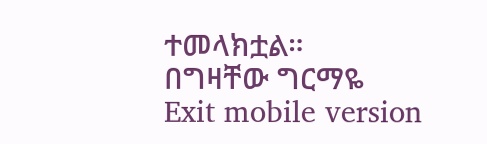ተመላክቷል።
በግዛቸው ግርማዬ
Exit mobile version